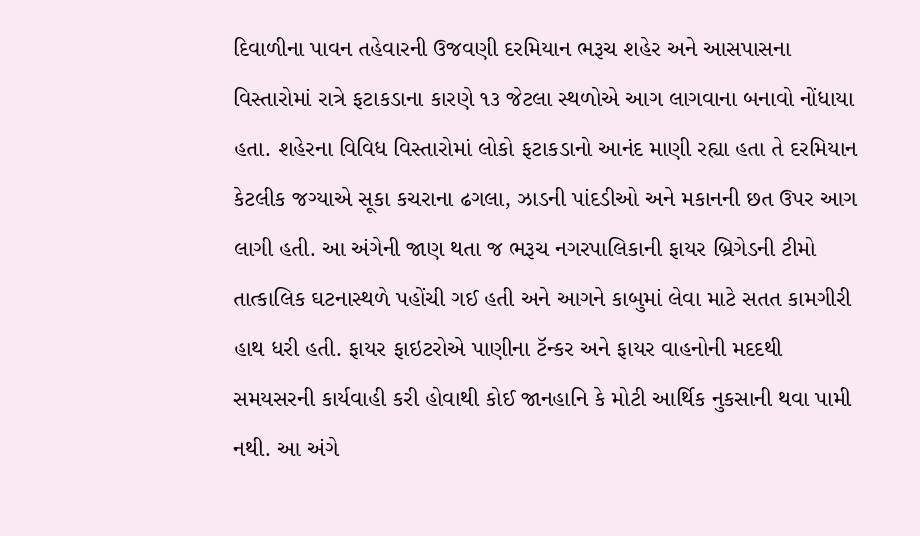દિવાળીના પાવન તહેવારની ઉજવણી દરમિયાન ભરૂચ શહેર અને આસપાસના વિસ્તારોમાં રાત્રે ફટાકડાના કારણે ૧૩ જેટલા સ્થળોએ આગ લાગવાના બનાવો નોંધાયા હતા. શહેરના વિવિધ વિસ્તારોમાં લોકો ફટાકડાનો આનંદ માણી રહ્યા હતા તે દરમિયાન કેટલીક જગ્યાએ સૂકા કચરાના ઢગલા, ઝાડની પાંદડીઓ અને મકાનની છત ઉપર આગ લાગી હતી. આ અંગેની જાણ થતા જ ભરૂચ નગરપાલિકાની ફાયર બ્રિગેડની ટીમો તાત્કાલિક ઘટનાસ્થળે પહોંચી ગઈ હતી અને આગને કાબુમાં લેવા માટે સતત કામગીરી હાથ ધરી હતી. ફાયર ફાઇટરોએ પાણીના ટૅન્કર અને ફાયર વાહનોની મદદથી સમયસરની કાર્યવાહી કરી હોવાથી કોઈ જાનહાનિ કે મોટી આર્થિક નુકસાની થવા પામી નથી. આ અંગે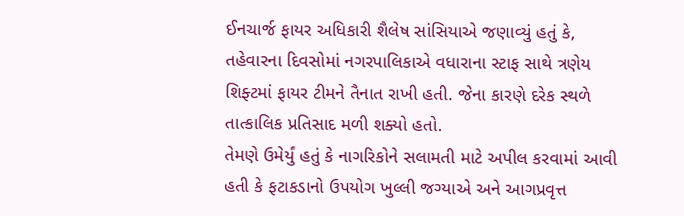ઈનચાર્જ ફાયર અધિકારી શૈલેષ સાંસિયાએ જણાવ્યું હતું કે, તહેવારના દિવસોમાં નગરપાલિકાએ વધારાના સ્ટાફ સાથે ત્રણેય શિફ્ટમાં ફાયર ટીમને તૈનાત રાખી હતી. જેના કારણે દરેક સ્થળે તાત્કાલિક પ્રતિસાદ મળી શક્યો હતો.
તેમણે ઉમેર્યું હતું કે નાગરિકોને સલામતી માટે અપીલ કરવામાં આવી હતી કે ફટાકડાનો ઉપયોગ ખુલ્લી જગ્યાએ અને આગપ્રવૃત્ત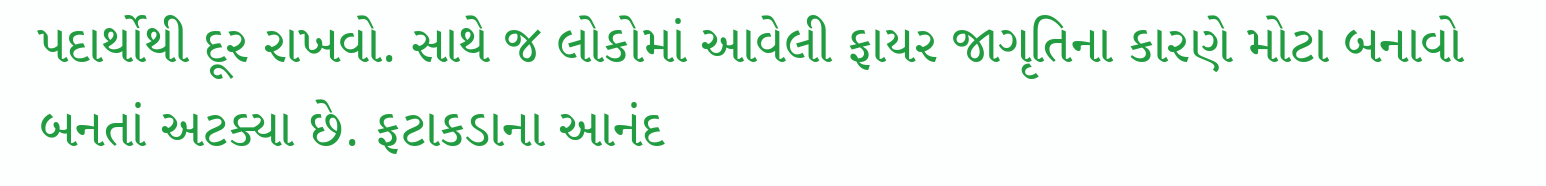પદાર્થોથી દૂર રાખવો. સાથે જ લોકોમાં આવેલી ફાયર જાગૃતિના કારણે મોટા બનાવો બનતાં અટક્યા છે. ફટાકડાના આનંદ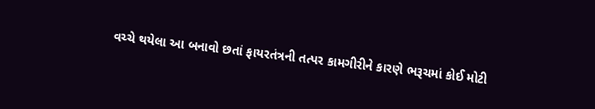વચ્ચે થયેલા આ બનાવો છતાં ફાયરતંત્રની તત્પર કામગીરીને કારણે ભરૂચમાં કોઈ મોટી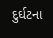દુર્ઘટના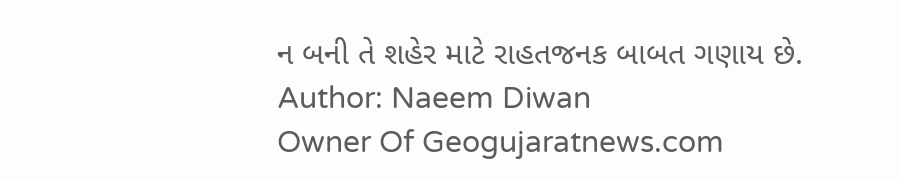ન બની તે શહેર માટે રાહતજનક બાબત ગણાય છે.
Author: Naeem Diwan
Owner Of Geogujaratnews.com